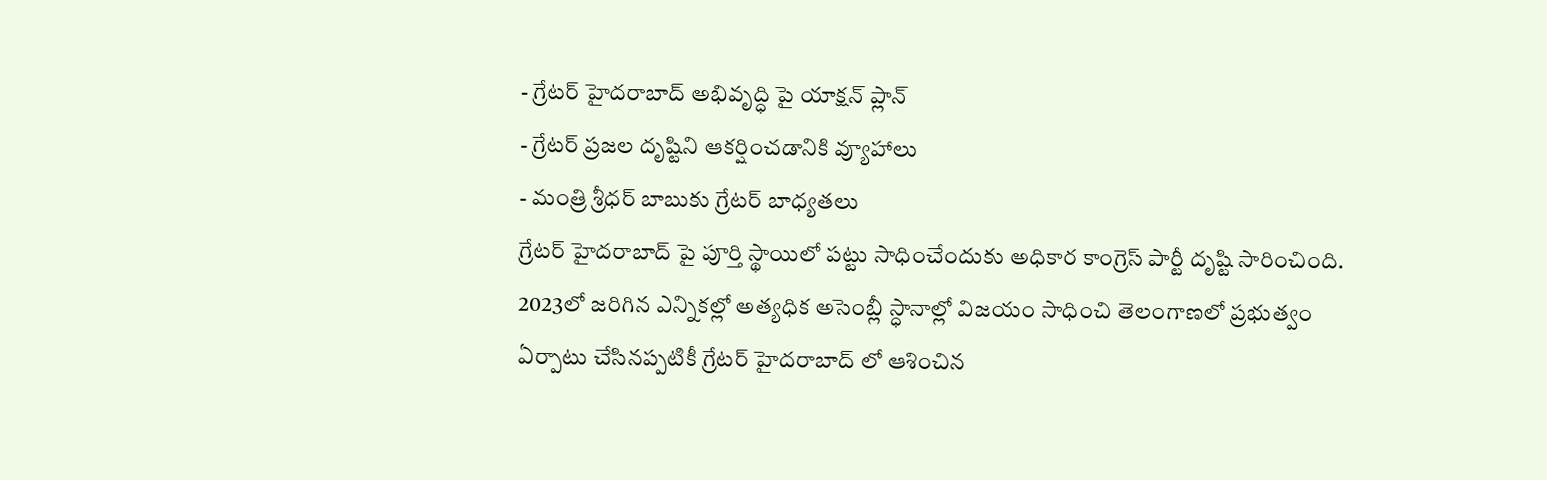- గ్రేటర్ హైదరాబాద్ అభివృద్ధి పై యాక్షన్ ప్లాన్
- గ్రేటర్ ప్రజల దృష్టిని ఆకర్షించడానికి వ్యూహాలు
- మంత్రి శ్రీధర్ బాబుకు గ్రేటర్ బాధ్యతలు
గ్రేటర్ హైదరాబాద్ పై పూర్తి స్థాయిలో పట్టు సాధించేందుకు అధికార కాంగ్రెస్ పార్టీ దృష్టి సారించింది. 2023లో జరిగిన ఎన్నికల్లో అత్యధిక అసెంబ్లీ స్ధానాల్లో విజయం సాధించి తెలంగాణలో ప్రభుత్వం ఏర్పాటు చేసినప్పటికీ గ్రేటర్ హైదరాబాద్ లో ఆశించిన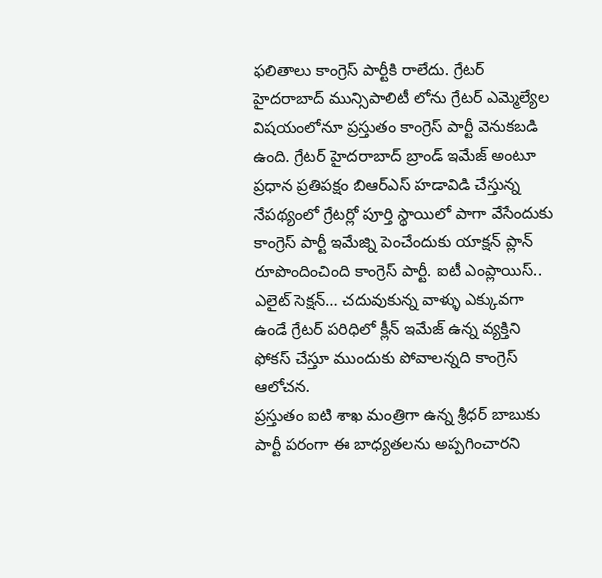ఫలితాలు కాంగ్రెస్ పార్టీకి రాలేదు. గ్రేటర్ హైదరాబాద్ మున్సిపాలిటీ లోను గ్రేటర్ ఎమ్మెల్యేల విషయంలోనూ ప్రస్తుతం కాంగ్రెస్ పార్టీ వెనుకబడి ఉంది. గ్రేటర్ హైదరాబాద్ బ్రాండ్ ఇమేజ్ అంటూ ప్రధాన ప్రతిపక్షం బిఆర్ఎస్ హడావిడి చేస్తున్న నేపథ్యంలో గ్రేటర్లో పూర్తి స్థాయిలో పాగా వేసేందుకు కాంగ్రెస్ పార్టీ ఇమేజ్ని పెంచేందుకు యాక్షన్ ప్లాన్ రూపొందించింది కాంగ్రెస్ పార్టీ. ఐటీ ఎంప్లాయిస్.. ఎలైట్ సెక్షన్… చదువుకున్న వాళ్ళు ఎక్కువగా ఉండే గ్రేటర్ పరిధిలో క్లీన్ ఇమేజ్ ఉన్న వ్యక్తిని ఫోకస్ చేస్తూ ముందుకు పోవాలన్నది కాంగ్రెస్ ఆలోచన.
ప్రస్తుతం ఐటి శాఖ మంత్రిగా ఉన్న శ్రీధర్ బాబుకు పార్టీ పరంగా ఈ బాధ్యతలను అప్పగించారని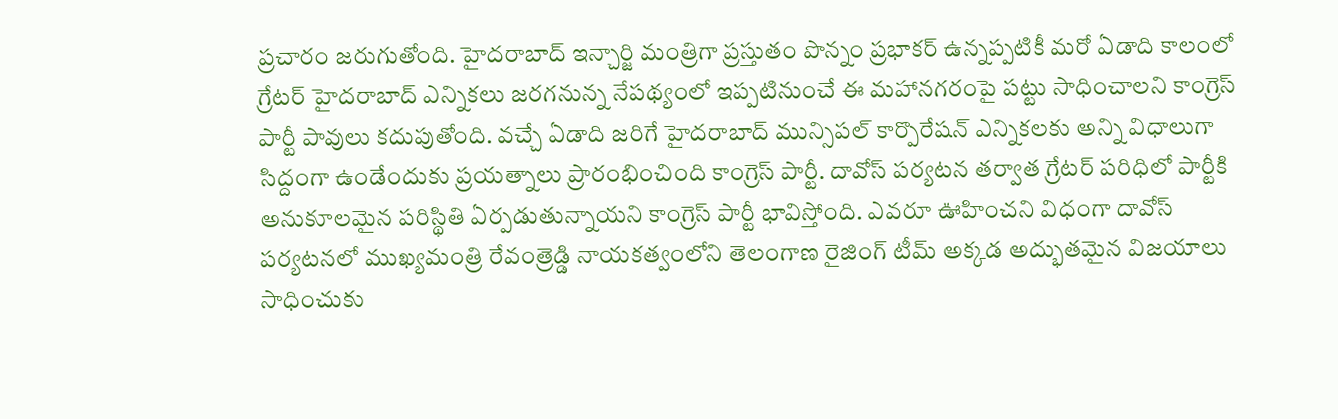ప్రచారం జరుగుతోంది. హైదరాబాద్ ఇన్చార్జి మంత్రిగా ప్రస్తుతం పొన్నం ప్రభాకర్ ఉన్నప్పటికీ మరో ఏడాది కాలంలో గ్రేటర్ హైదరాబాద్ ఎన్నికలు జరగనున్న నేపథ్యంలో ఇప్పటినుంచే ఈ మహానగరంపై పట్టు సాధించాలని కాంగ్రెస్ పార్టీ పావులు కదుపుతోంది. వచ్చే ఏడాది జరిగే హైదరాబాద్ మున్సిపల్ కార్పొరేషన్ ఎన్నికలకు అన్ని విధాలుగా సిద్దంగా ఉండేందుకు ప్రయత్నాలు ప్రారంభించింది కాంగ్రెస్ పార్టీ. దావోస్ పర్యటన తర్వాత గ్రేటర్ పరిధిలో పార్టీకి అనుకూలమైన పరిస్థితి ఏర్పడుతున్నాయని కాంగ్రెస్ పార్టీ భావిస్తోంది. ఎవరూ ఊహించని విధంగా దావోస్ పర్యటనలో ముఖ్యమంత్రి రేవంత్రెడ్డి నాయకత్వంలోని తెలంగాణ రైజింగ్ టీమ్ అక్కడ అద్భుతమైన విజయాలు సాధించుకు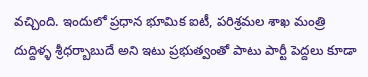వచ్చింది. ఇందులో ప్రధాన భూమిక ఐటీ, పరిశ్రమల శాఖ మంత్రి దుద్దిళ్ళ శ్రీధర్బాబుదే అని ఇటు ప్రభుత్వంతో పాటు పార్టీ పెద్దలు కూడా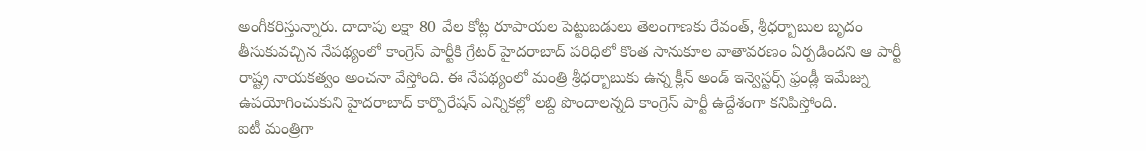అంగీకరిస్తున్నారు. దాదాపు లక్షా 80 వేల కోట్ల రూపాయల పెట్టుబడులు తెలంగాణకు రేవంత్, శ్రీధర్బాబుల బృదం తీసుకువచ్చిన నేపథ్యంలో కాంగ్రెస్ పార్టీకి గ్రేటర్ హైదరాబాద్ పరిధిలో కొంత సానుకూల వాతావరణం ఏర్పడిందని ఆ పార్టీ రాష్ట్ర నాయకత్వం అంచనా వేస్తోంది. ఈ నేపథ్యంలో మంత్రి శ్రీధర్బాబుకు ఉన్న క్లీన్ అండ్ ఇన్వెస్టర్స్ ఫ్రండ్లీ ఇమేజ్ను ఉపయోగించుకుని హైదరాబాద్ కార్పొరేషన్ ఎన్నికల్లో లబ్ది పొందాలన్నది కాంగ్రెస్ పార్టీ ఉద్దేశంగా కనిపిస్తోంది.
ఐటీ మంత్రిగా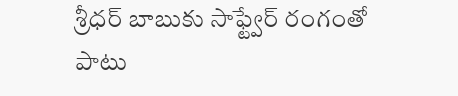శ్రీధర్ బాబుకు సాఫ్ట్వేర్ రంగంతో పాటు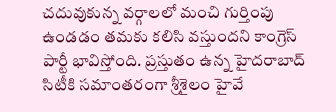చదువుకున్న వర్గాలలో మంచి గుర్తింపు ఉండడం తమకు కలిసి వస్తుందని కాంగ్రెస్ పార్టీ భావిస్తోంది. ప్రస్తుతం ఉన్న హైదరాబాద్ సిటీకి సమాంతరంగా శ్రీశైలం హైవే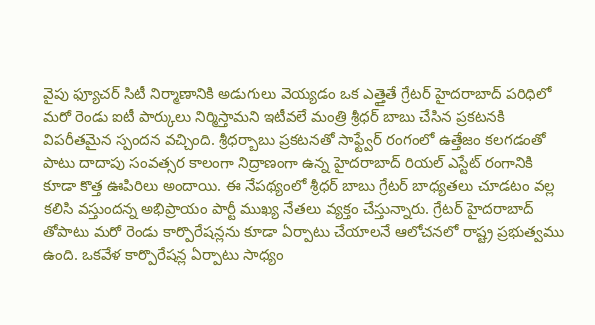వైపు ఫ్యూచర్ సిటీ నిర్మాణానికి అడుగులు వెయ్యడం ఒక ఎత్తైతే గ్రేటర్ హైదరాబాద్ పరిధిలో మరో రెండు ఐటీ పార్కులు నిర్మిస్తామని ఇటీవలే మంత్రి శ్రీధర్ బాబు చేసిన ప్రకటనకి విపరీతమైన స్పందన వచ్చింది. శ్రీధర్బాబు ప్రకటనతో సాఫ్ట్వేర్ రంగంలో ఉత్తేజం కలగడంతో పాటు దాదాపు సంవత్సర కాలంగా నిద్రాణంగా ఉన్న హైదరాబాద్ రియల్ ఎస్టేట్ రంగానికి కూడా కొత్త ఊపిరిలు అందాయి. ఈ నేపథ్యంలో శ్రీధర్ బాబు గ్రేటర్ బాధ్యతలు చూడటం వల్ల కలిసి వస్తుందన్న అభిప్రాయం పార్టీ ముఖ్య నేతలు వ్యక్తం చేస్తున్నారు. గ్రేటర్ హైదరాబాద్ తోపాటు మరో రెండు కార్పొరేషన్లను కూడా ఏర్పాటు చేయాలనే ఆలోచనలో రాష్ట్ర ప్రభుత్వము ఉంది. ఒకవేళ కార్పొరేషన్ల ఏర్పాటు సాధ్యం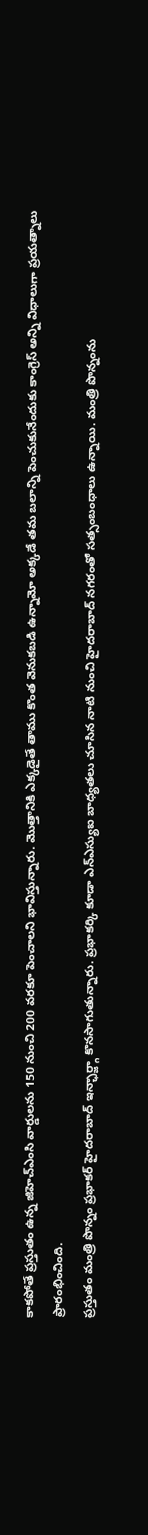కాకపోతే ప్రస్తుతం ఉన్న జిహెచ్ఎంసి వార్డులను 150 నుంచి 200 వరకూ పెంచాలని భావిస్తున్నారు. మొత్తానికి ఎక్కడైతే తాము కొంత వెనుకబడి ఉన్నామో అక్కడే తమ బలాన్ని పెంచుకునేందుకు కాంగ్రెస్ అన్ని విధాలుగా ప్రయత్నాలు ప్రారంభించింది.
ప్రస్తుతం మంత్రి పొన్నం ప్రభాకర్ హైదరాబాద్ ఇన్ఛార్జ్గా కొనసాగుతున్నారు. ప్రభాకర్కి కూడా ఎన్ఎస్యుఐ బాధ్యతలు చూసిన నాటి నుంచి హైదరాబాద్ నగరంతో సత్సంబంధాలు ఉన్నాయి. మంత్రి పొన్నంను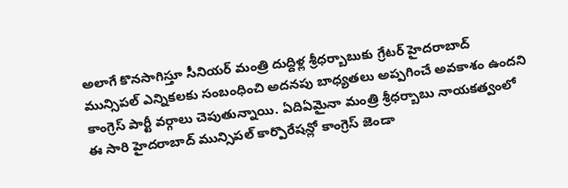అలాగే కొనసాగిస్తూ సీనియర్ మంత్రి దుద్దిళ్ల శ్రీధర్బాబుకు గ్రేటర్ హైదరాబాద్ మున్సిపల్ ఎన్నికలకు సంబంధించి అదనపు బాధ్యతలు అప్పగించే అవకాశం ఉందని కాంగ్రెస్ పార్టీ వర్గాలు చెపుతున్నాయి. ఏదిఏమైనా మంత్రి శ్రీధర్బాబు నాయకత్వంలో ఈ సారి హైదరాబాద్ మున్సిపల్ కార్పొరేషన్లో కాంగ్రెస్ జెండా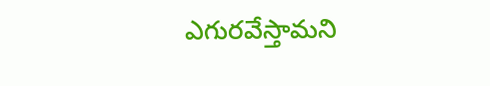ఎగురవేస్తామని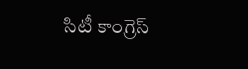సిటీ కాంగ్రెస్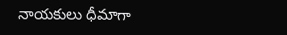నాయకులు ధీమాగా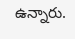ఉన్నారు.